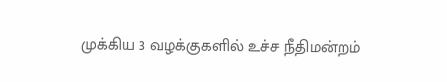முக்கிய 3 வழக்குகளில் உச்ச நீதிமன்றம்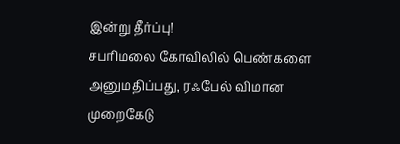இன்று தீர்ப்பு!
சபரிமலை கோவிலில் பெண்களை அனுமதிப்பது, ரஃபேல் விமான முறைகேடு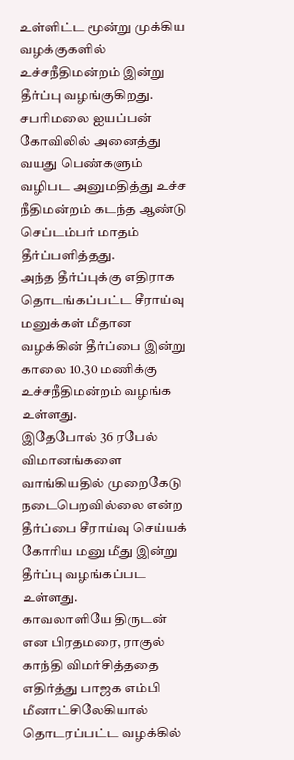உள்ளிட்ட மூன்று முக்கிய வழக்குகளில் உச்சநீதிமன்றம் இன்று தீர்ப்பு வழங்குகிறது. சபரிமலை ஐயப்பன் கோவிலில் அனைத்து வயது பெண்களும் வழிபட அனுமதித்து உச்ச நீதிமன்றம் கடந்த ஆண்டு செப்டம்பர் மாதம் தீர்ப்பளித்தது.
அந்த தீர்ப்புக்கு எதிராக தொடங்கப்பட்ட சீராய்வு மனுக்கள் மீதான வழக்கின் தீர்ப்பை இன்று காலை 10.30 மணிக்கு உச்சநீதிமன்றம் வழங்க உள்ளது.
இதேபோல் 36 ரபேல் விமானங்களை வாங்கியதில் முறைகேடு நடைபெறவில்லை என்ற தீர்ப்பை சீராய்வு செய்யக் கோரிய மனு மீது இன்று தீர்ப்பு வழங்கப்பட உள்ளது.
காவலாளியே திருடன் என பிரதமரை, ராகுல் காந்தி விமர்சித்ததை எதிர்த்து பாஜக எம்பி மீனாட்சிலேகியால் தொடரப்பட்ட வழக்கில்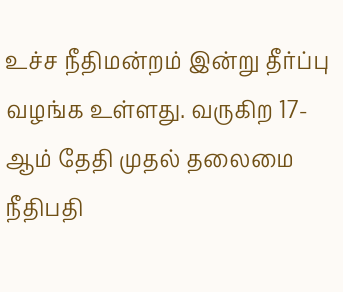உச்ச நீதிமன்றம் இன்று தீர்ப்பு வழங்க உள்ளது. வருகிற 17-ஆம் தேதி முதல் தலைமை நீதிபதி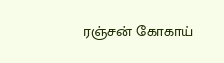ரஞ்சன் கோகாய்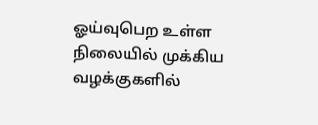ஓய்வுபெற உள்ள நிலையில் முக்கிய வழக்குகளில்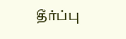தீர்ப்பு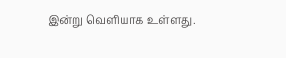இன்று வெளியாக உள்ளது.